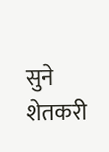सुने
शेतकरी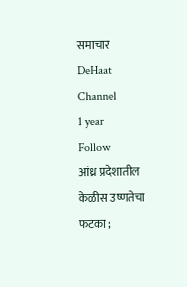समाचार
DeHaat Channel
1 year
Follow
आंध्र प्रदेशातील केळीस उष्णतेचा फटका ;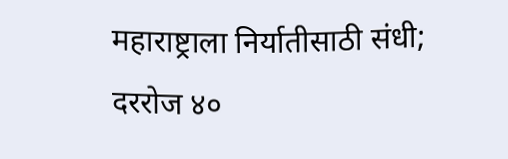महाराष्ट्राला निर्यातीसाठी संधी; दररोज ४०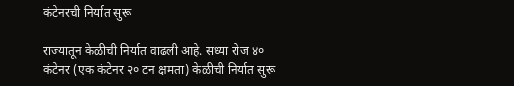कंटेनरची निर्यात सुरू

राज्यातून केळीची निर्यात वाढली आहे. सध्या रोज ४० कंटेनर (एक कंटेनर २० टन क्षमता) केळीची निर्यात सुरू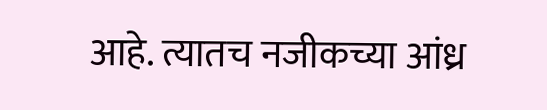आहे. त्यातच नजीकच्या आंध्र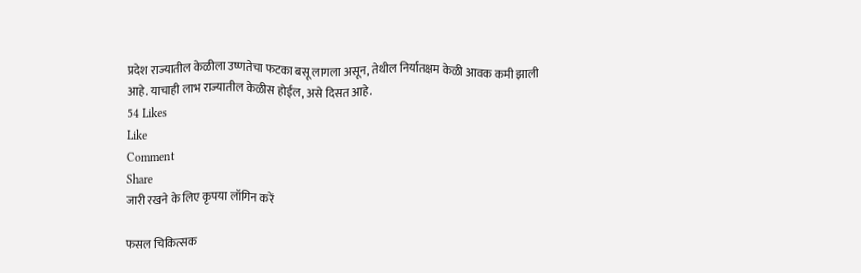प्रदेश राज्यातील केळीला उष्णतेचा फटका बसू लागला असून, तेथील निर्यातक्षम केळी आवक कमी झाली आहे. याचाही लाभ राज्यातील केळीस होईल, असे दिसत आहे.
54 Likes
Like
Comment
Share
जारी रखने के लिए कृपया लॉगिन करें

फसल चिकित्सक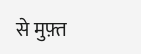से मुफ़्त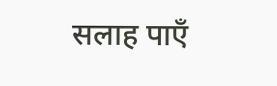सलाह पाएँ